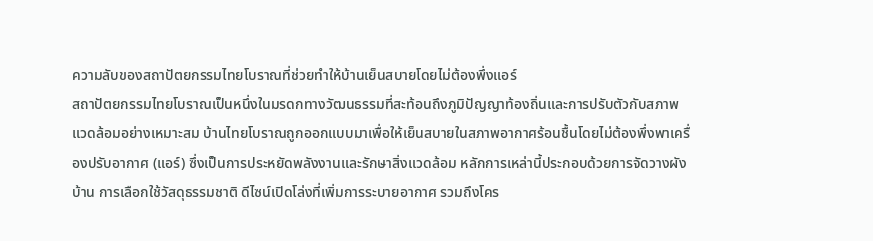ความลับของสถาปัตยกรรมไทยโบราณที่ช่วยทำให้บ้านเย็นสบายโดยไม่ต้องพึ่งแอร์
สถาปัตยกรรมไทยโบราณเป็นหนึ่งในมรดกทางวัฒนธรรมที่สะท้อนถึงภูมิปัญญาท้องถิ่นและการปรับตัวกับสภาพแวดล้อมอย่างเหมาะสม บ้านไทยโบราณถูกออกแบบมาเพื่อให้เย็นสบายในสภาพอากาศร้อนชื้นโดยไม่ต้องพึ่งพาเครื่องปรับอากาศ (แอร์) ซึ่งเป็นการประหยัดพลังงานและรักษาสิ่งแวดล้อม หลักการเหล่านี้ประกอบด้วยการจัดวางผังบ้าน การเลือกใช้วัสดุธรรมชาติ ดีไซน์เปิดโล่งที่เพิ่มการระบายอากาศ รวมถึงโคร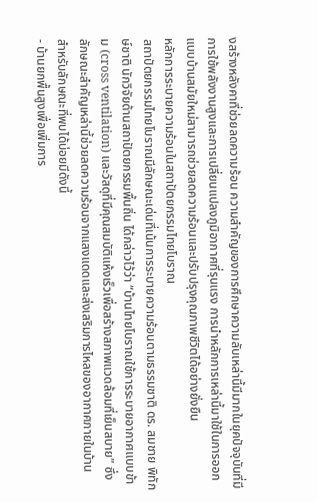งสร้างหลังคาที่ช่วยลดความร้อน ความสำคัญของการศึกษาความลับเหล่านี้มีมากในยุคปัจจุบันที่มีการใช้พลังงานสูงและการเปลี่ยนแปลงภูมิอากาศที่รุนแรง การนำหลักการเหล่านี้มาใช้ในการออกแบบบ้านสมัยใหม่สามารถช่วยลดความร้อนและปรับปรุงคุณภาพชีวิตได้อย่างยั่งยืน
หลักการระบายความร้อนในสถาปัตยกรรมไทยโบราณ
สถาปัตยกรรมไทยโบราณมีลักษณะเด่นที่เน้นการระบายความร้อนตามธรรมชาติ ดร. สมชาย พิทักษ์ชาติ นักวิจัยด้านสถาปัตยกรรมพื้นถิ่น ได้กล่าวไว้ว่า “บ้านไทยโบราณใช้การระบายอากาศแบบข้าม (cross ventilation) และวัสดุที่มีคุณสมบัติแห้งเร็วเพื่อสร้างสภาพแวดล้อมที่เย็นสบาย” ซึ่งลักษณะสำคัญเหล่านี้ช่วยลดความร้อนจากแสงแดดและส่งเสริมการไหลของอากาศภายในบ้าน
สำหรับลักษณะที่พบได้บ่อยมีดังนี้
- บ้านยกพื้นสูงเพื่อเพิ่มการ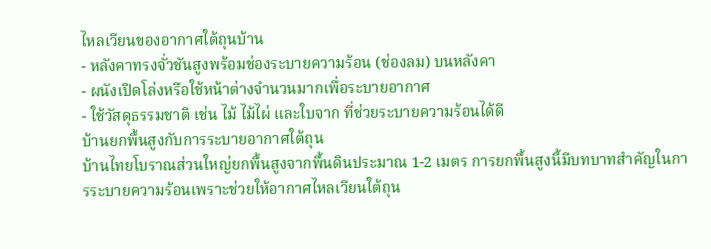ไหลเวียนของอากาศใต้ถุนบ้าน
- หลังคาทรงจั่วชันสูงพร้อมช่องระบายความร้อน (ช่องลม) บนหลังคา
- ผนังเปิดโล่งหรือใช้หน้าต่างจำนวนมากเพื่อระบายอากาศ
- ใช้วัสดุธรรมชาติ เช่น ไม้ ไม้ไผ่ และใบจาก ที่ช่วยระบายความร้อนได้ดี
บ้านยกพื้นสูงกับการระบายอากาศใต้ถุน
บ้านไทยโบราณส่วนใหญ่ยกพื้นสูงจากพื้นดินประมาณ 1-2 เมตร การยกพื้นสูงนี้มีบทบาทสำคัญในการระบายความร้อนเพราะช่วยให้อากาศไหลเวียนใต้ถุน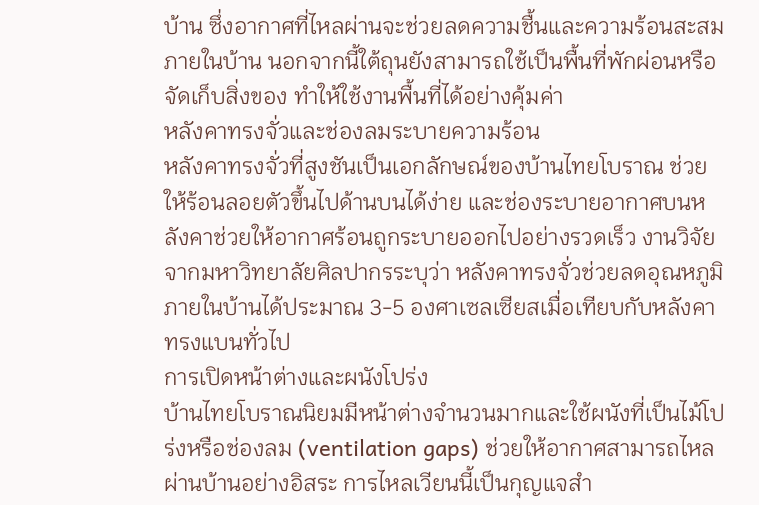บ้าน ซึ่งอากาศที่ไหลผ่านจะช่วยลดความชื้นและความร้อนสะสมภายในบ้าน นอกจากนี้ใต้ถุนยังสามารถใช้เป็นพื้นที่พักผ่อนหรือจัดเก็บสิ่งของ ทำให้ใช้งานพื้นที่ได้อย่างคุ้มค่า
หลังคาทรงจั่วและช่องลมระบายความร้อน
หลังคาทรงจั่วที่สูงชันเป็นเอกลักษณ์ของบ้านไทยโบราณ ช่วยให้ร้อนลอยตัวขึ้นไปด้านบนได้ง่าย และช่องระบายอากาศบนหลังคาช่วยให้อากาศร้อนถูกระบายออกไปอย่างรวดเร็ว งานวิจัยจากมหาวิทยาลัยศิลปากรระบุว่า หลังคาทรงจั่วช่วยลดอุณหภูมิภายในบ้านได้ประมาณ 3-5 องศาเซลเซียสเมื่อเทียบกับหลังคาทรงแบนทั่วไป
การเปิดหน้าต่างและผนังโปร่ง
บ้านไทยโบราณนิยมมีหน้าต่างจำนวนมากและใช้ผนังที่เป็นไม้โปร่งหรือช่องลม (ventilation gaps) ช่วยให้อากาศสามารถไหลผ่านบ้านอย่างอิสระ การไหลเวียนนี้เป็นกุญแจสำ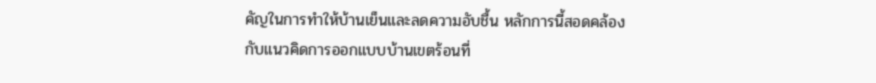คัญในการทำให้บ้านเย็นและลดความอับชื้น หลักการนี้สอดคล้องกับแนวคิดการออกแบบบ้านเขตร้อนที่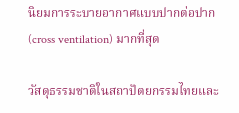นิยมการระบายอากาศแบบปากต่อปาก (cross ventilation) มากที่สุด

วัสดุธรรมชาติในสถาปัตยกรรมไทยและ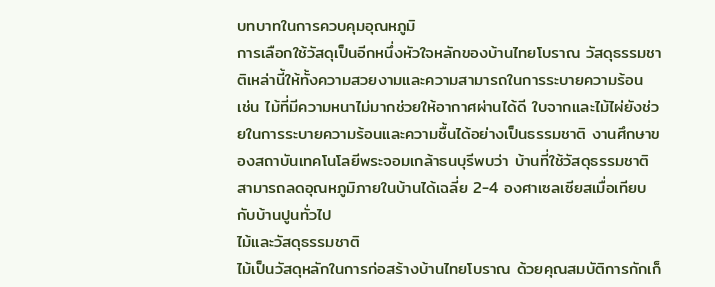บทบาทในการควบคุมอุณหภูมิ
การเลือกใช้วัสดุเป็นอีกหนึ่งหัวใจหลักของบ้านไทยโบราณ วัสดุธรรมชาติเหล่านี้ให้ทั้งความสวยงามและความสามารถในการระบายความร้อน เช่น ไม้ที่มีความหนาไม่มากช่วยให้อากาศผ่านได้ดี ใบจากและไม้ไผ่ยังช่วยในการระบายความร้อนและความชื้นได้อย่างเป็นธรรมชาติ งานศึกษาของสถาบันเทคโนโลยีพระจอมเกล้าธนบุรีพบว่า บ้านที่ใช้วัสดุธรรมชาติสามารถลดอุณหภูมิภายในบ้านได้เฉลี่ย 2-4 องศาเซลเซียสเมื่อเทียบกับบ้านปูนทั่วไป
ไม้และวัสดุธรรมชาติ
ไม้เป็นวัสดุหลักในการก่อสร้างบ้านไทยโบราณ ด้วยคุณสมบัติการกักเก็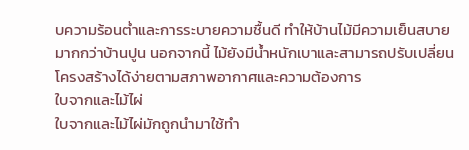บความร้อนต่ำและการระบายความชื้นดี ทำให้บ้านไม้มีความเย็นสบายมากกว่าบ้านปูน นอกจากนี้ ไม้ยังมีน้ำหนักเบาและสามารถปรับเปลี่ยนโครงสร้างได้ง่ายตามสภาพอากาศและความต้องการ
ใบจากและไม้ไผ่
ใบจากและไม้ไผ่มักถูกนำมาใช้ทำ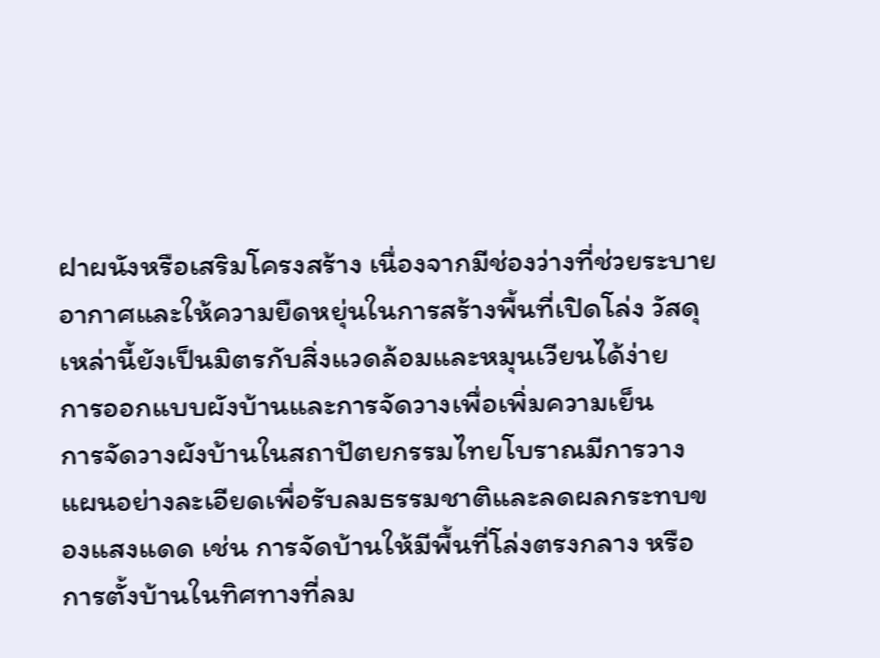ฝาผนังหรือเสริมโครงสร้าง เนื่องจากมีช่องว่างที่ช่วยระบายอากาศและให้ความยืดหยุ่นในการสร้างพื้นที่เปิดโล่ง วัสดุเหล่านี้ยังเป็นมิตรกับสิ่งแวดล้อมและหมุนเวียนได้ง่าย
การออกแบบผังบ้านและการจัดวางเพื่อเพิ่มความเย็น
การจัดวางผังบ้านในสถาปัตยกรรมไทยโบราณมีการวางแผนอย่างละเอียดเพื่อรับลมธรรมชาติและลดผลกระทบของแสงแดด เช่น การจัดบ้านให้มีพื้นที่โล่งตรงกลาง หรือการตั้งบ้านในทิศทางที่ลม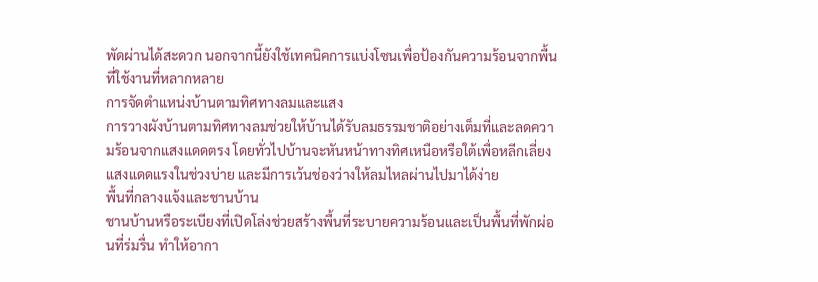พัดผ่านได้สะดวก นอกจากนี้ยังใช้เทคนิคการแบ่งโซนเพื่อป้องกันความร้อนจากพื้นที่ใช้งานที่หลากหลาย
การจัดตำแหน่งบ้านตามทิศทางลมและแสง
การวางผังบ้านตามทิศทางลมช่วยให้บ้านได้รับลมธรรมชาติอย่างเต็มที่และลดความร้อนจากแสงแดดตรง โดยทั่วไปบ้านจะหันหน้าทางทิศเหนือหรือใต้เพื่อหลีกเลี่ยงแสงแดดแรงในช่วงบ่าย และมีการเว้นช่องว่างให้ลมไหลผ่านไปมาได้ง่าย
พื้นที่กลางแจ้งและชานบ้าน
ชานบ้านหรือระเบียงที่เปิดโล่งช่วยสร้างพื้นที่ระบายความร้อนและเป็นพื้นที่พักผ่อนที่ร่มรื่น ทำให้อากา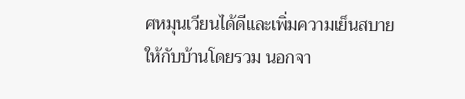ศหมุนเวียนได้ดีและเพิ่มความเย็นสบายให้กับบ้านโดยรวม นอกจา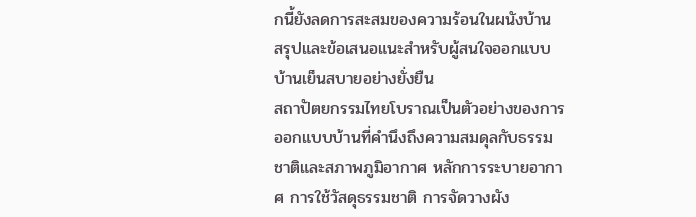กนี้ยังลดการสะสมของความร้อนในผนังบ้าน
สรุปและข้อเสนอแนะสำหรับผู้สนใจออกแบบบ้านเย็นสบายอย่างยั่งยืน
สถาปัตยกรรมไทยโบราณเป็นตัวอย่างของการออกแบบบ้านที่คำนึงถึงความสมดุลกับธรรมชาติและสภาพภูมิอากาศ หลักการระบายอากาศ การใช้วัสดุธรรมชาติ การจัดวางผัง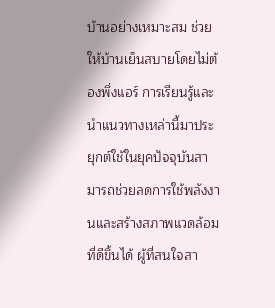บ้านอย่างเหมาะสม ช่วยให้บ้านเย็นสบายโดยไม่ต้องพึ่งแอร์ การเรียนรู้และนำแนวทางเหล่านี้มาประยุกต์ใช้ในยุคปัจจุบันสามารถช่วยลดการใช้พลังงานและสร้างสภาพแวดล้อมที่ดีขึ้นได้ ผู้ที่สนใจสา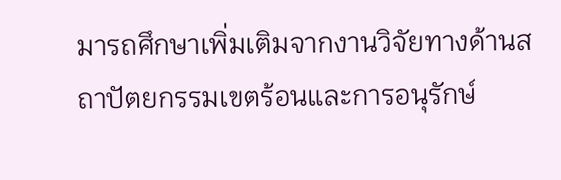มารถศึกษาเพิ่มเติมจากงานวิจัยทางด้านสถาปัตยกรรมเขตร้อนและการอนุรักษ์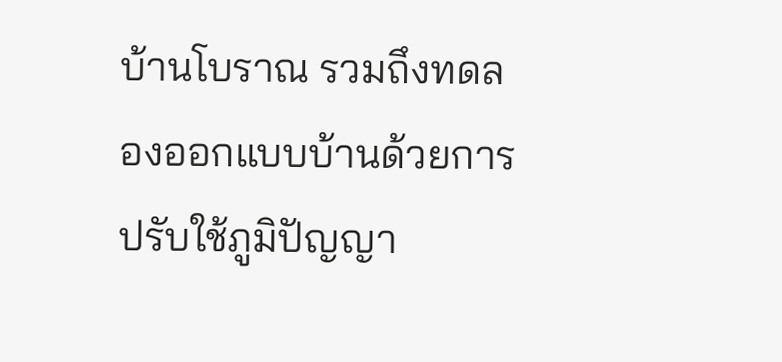บ้านโบราณ รวมถึงทดลองออกแบบบ้านด้วยการปรับใช้ภูมิปัญญา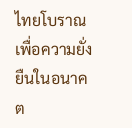ไทยโบราณเพื่อความยั่งยืนในอนาคต